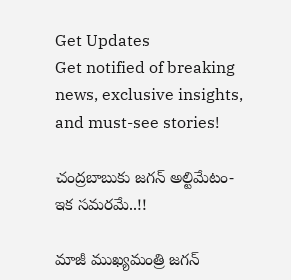Get Updates
Get notified of breaking news, exclusive insights, and must-see stories!

చంద్రబాబుకు జగన్ అల్టిమేటం- ఇక సమరమే..!!

మాజీ ముఖ్యమంత్రి జగన్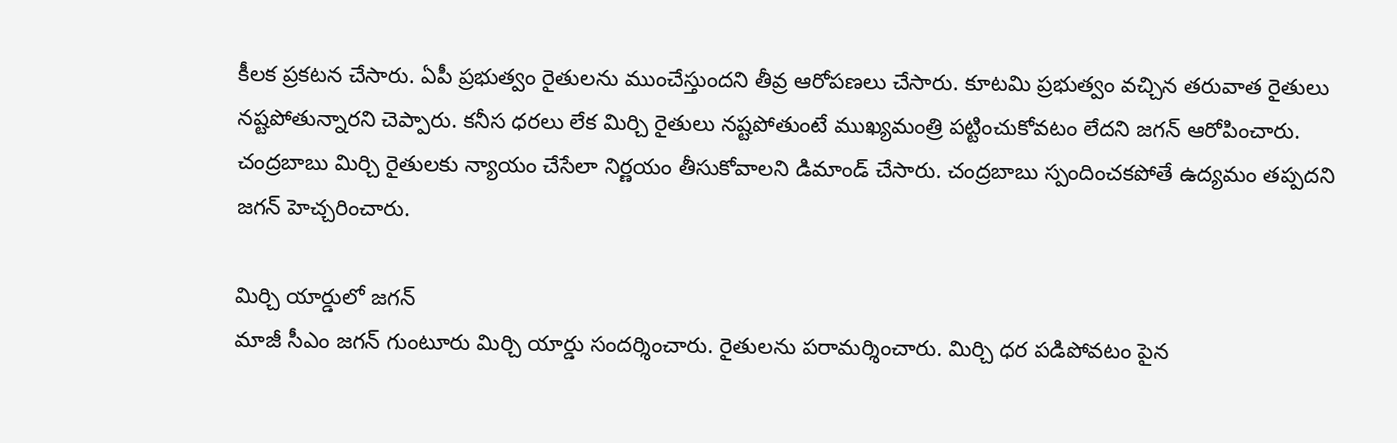కీలక ప్రకటన చేసారు. ఏపీ ప్రభుత్వం రైతులను ముంచేస్తుందని తీవ్ర ఆరోపణలు చేసారు. కూటమి ప్రభుత్వం వచ్చిన తరువాత రైతులు నష్టపోతున్నారని చెప్పారు. కనీస ధరలు లేక మిర్చి రైతులు నష్టపోతుంటే ముఖ్యమంత్రి పట్టించుకోవటం లేదని జగన్ ఆరోపించారు. చంద్రబాబు మిర్చి రైతులకు న్యాయం చేసేలా నిర్ణయం తీసుకోవాలని డిమాండ్ చేసారు. చంద్రబాబు స్పందించకపోతే ఉద్యమం తప్పదని జగన్ హెచ్చరించారు.

మిర్చి యార్డులో జగన్
మాజీ సీఎం జగన్ గుంటూరు మిర్చి యార్డు సందర్శించారు. రైతులను పరామర్శించారు. మిర్చి ధర పడిపోవటం పైన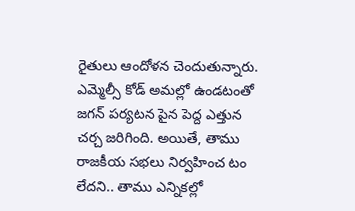రైతులు ఆందోళన చెందుతున్నారు. ఎమ్మెల్సీ కోడ్ అమల్లో ఉండటంతో జగన్ పర్యటన పైన పెద్ద ఎత్తున చర్చ జరిగింది. అయితే, తాము రాజకీయ సభలు నిర్వహించ టం లేదని.. తాము ఎన్నికల్లో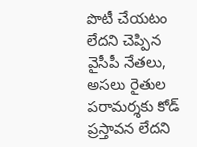పొటీ చేయటం లేదని చెప్పిన వైసీపీ నేతలు, అసలు రైతుల పరామర్శకు కోడ్ ప్రస్తావన లేదని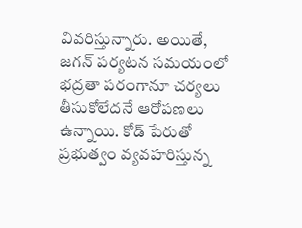వివరిస్తున్నారు. అయితే, జగన్ పర్యటన సమయంలో భద్రతా పరంగానూ చర్యలు తీసుకోలేదనే ఆరోపణలు ఉన్నాయి. కోడ్ పేరుతో ప్రభుత్వం వ్యవహరిస్తున్న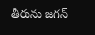తీరును జగన్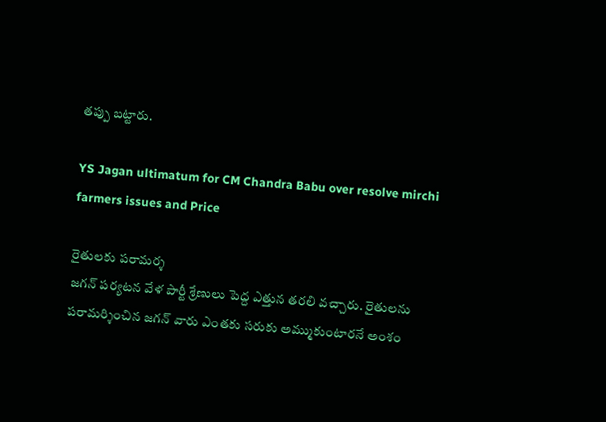తప్పు బట్టారు.

YS Jagan ultimatum for CM Chandra Babu over resolve mirchi farmers issues and Price

రైతులకు పరామర్శ
జగన్ పర్యటన వేళ పార్టీ శ్రేణులు పెద్ద ఎత్తున తరలి వచ్చారు. రైతులను పరామర్శించిన జగన్ వారు ఎంతకు సరుకు అమ్ముకుంటారనే అంశం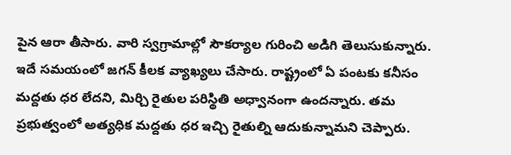పైన ఆరా తీసారు. వారి స్వగ్రామాల్లో సౌకర్యాల గురించి అడిగి తెలుసుకున్నారు. ఇదే సమయంలో జగన్ కీలక వ్యాఖ్యలు చేసారు. రాష్ట్రంలో ఏ పంటకు కనీసం మద్దతు ధర లేదని, మిర్చి రైతుల పరిస్థితి అధ్వానంగా ఉందన్నారు. తమ ప్రభుత్వంలో అత్యధిక మద్దతు ధర ఇచ్చి రైతుల్ని ఆదుకున్నామని చెప్పారు.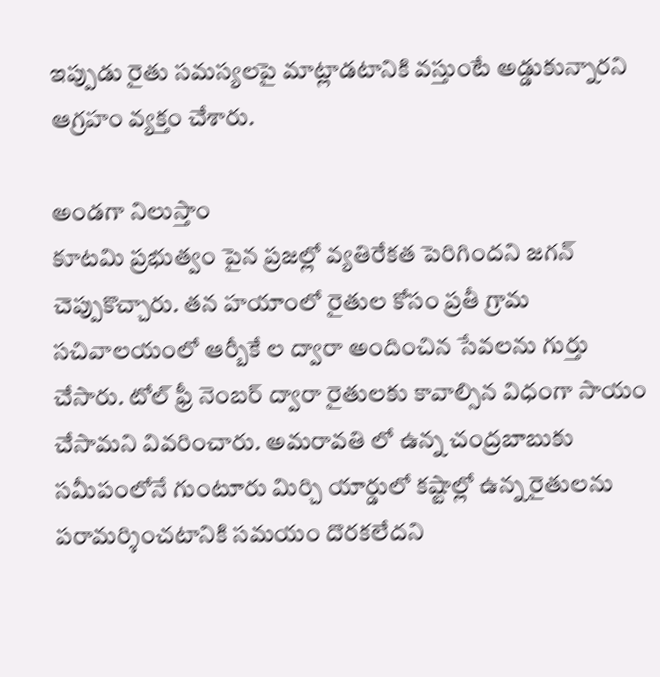ఇప్పుడు రైతు సమస్యలపై మాట్లాడటానికి వస్తుంటే అడ్డుకున్నారని ఆగ్రహం వ్యక్తం చేశారు.

అండగా నిలుస్తాం
కూటమి ప్రభుత్వం పైన ప్రజల్లో వ్యతిరేకత పెరిగిందని జగన్ చెప్పుకొచ్చారు. తన హయాంలో రైతుల కోసం ప్రతీ గ్రామ సచివాలయంలో ఆర్బీకే ల ద్వారా అందించిన సేవలను గుర్తు చేసారు. టోల్ ఫ్రీ నెంబర్ ద్వారా రైతులకు కావాల్సిన విధంగా సాయం చేసామని వివరించారు. అమరావతి లో ఉన్న చంద్రబాబుకు సమీపంలోనే గుంటూరు మిర్చి యార్డులో కష్టాల్లో ఉన్న రైతులను పరామర్శించటానికి సమయం దొరకలేదని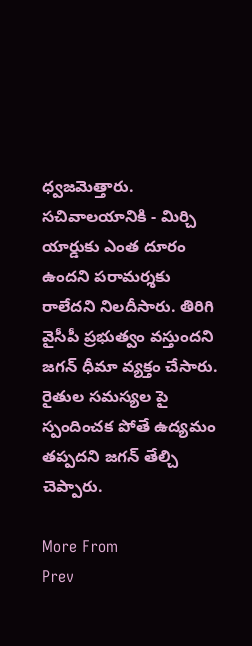ధ్వజమెత్తారు. సచివాలయానికి - మిర్చి యార్డుకు ఎంత దూరం ఉందని పరామర్శకు రాలేదని నిలదీసారు. తిరిగి వైసీపీ ప్రభుత్వం వస్తుందని జగన్ ధీమా వ్యక్తం చేసారు. రైతుల సమస్యల పై స్పందించక పోతే ఉద్యమం తప్పదని జగన్ తేల్చి చెప్పారు.

More From
Prev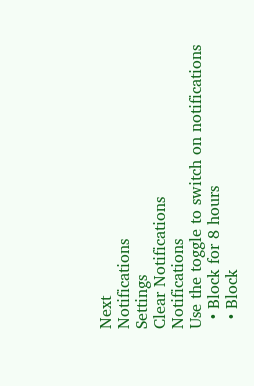Next
Notifications
Settings
Clear Notifications
Notifications
Use the toggle to switch on notifications
  • Block for 8 hours
  • Block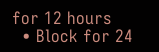for 12 hours
  • Block for 24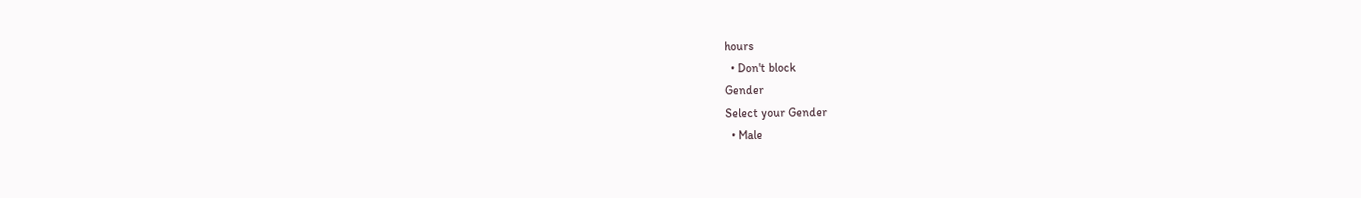hours
  • Don't block
Gender
Select your Gender
  • Male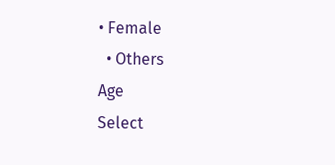• Female
  • Others
Age
Select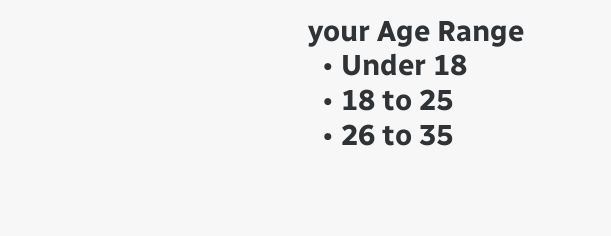your Age Range
  • Under 18
  • 18 to 25
  • 26 to 35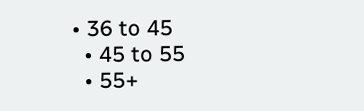• 36 to 45
  • 45 to 55
  • 55+